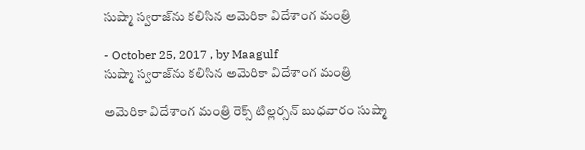సుష్మా స్వరాజ్‌ను కలిసిన అమెరికా విదేశాంగ మంత్రి

- October 25, 2017 , by Maagulf
సుష్మా స్వరాజ్‌ను కలిసిన అమెరికా విదేశాంగ మంత్రి

అమెరికా విదేశాంగ మంత్రి రెక్స్ టిల్లర్సన్ బుధవారం సుష్మా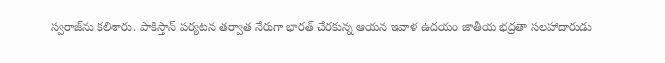స్వరాజ్‌ను కలిశారు. పాకిస్తాన్ పర్యటన తర్వాత నేరుగా భారత్ చేరకున్న ఆయన ఇవాళ ఉదయం జాతీయ భద్రతా సలహాదారుడు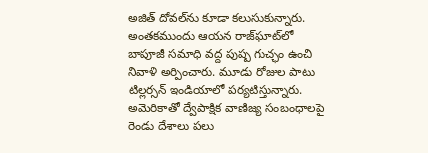అజిత్ దోవల్‌ను కూడా కలుసుకున్నారు. అంతకముందు ఆయన రాజ్‌ఘాట్‌లో బాపూజీ సమాధి వద్ద పుష్ప గుచ్ఛం ఉంచి నివాళి అర్పించారు. మూడు రోజుల పాటు టిల్లర్సన్ ఇండియాలో పర్యటిస్తున్నారు. అమెరికాతో ద్వేపాక్షిక వాణిజ్య సంబంధాలపై రెండు దేశాలు పలు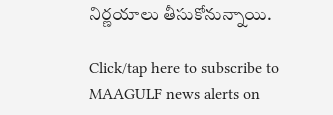నిర్ణయాలు తీసుకోనున్నాయి.

Click/tap here to subscribe to MAAGULF news alerts on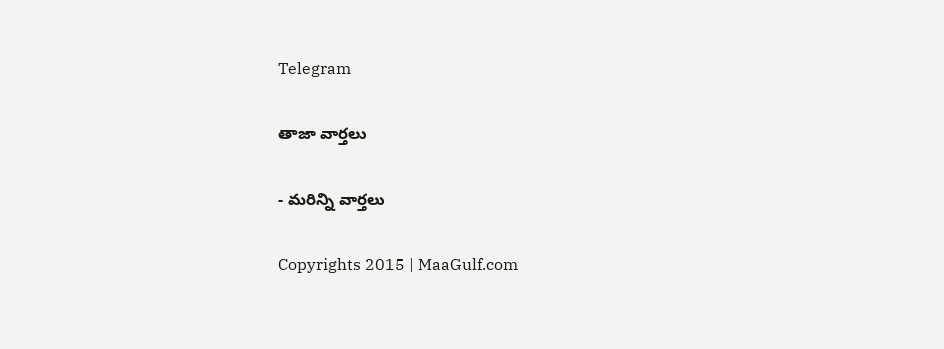Telegram

తాజా వార్తలు

- మరిన్ని వార్తలు

Copyrights 2015 | MaaGulf.com